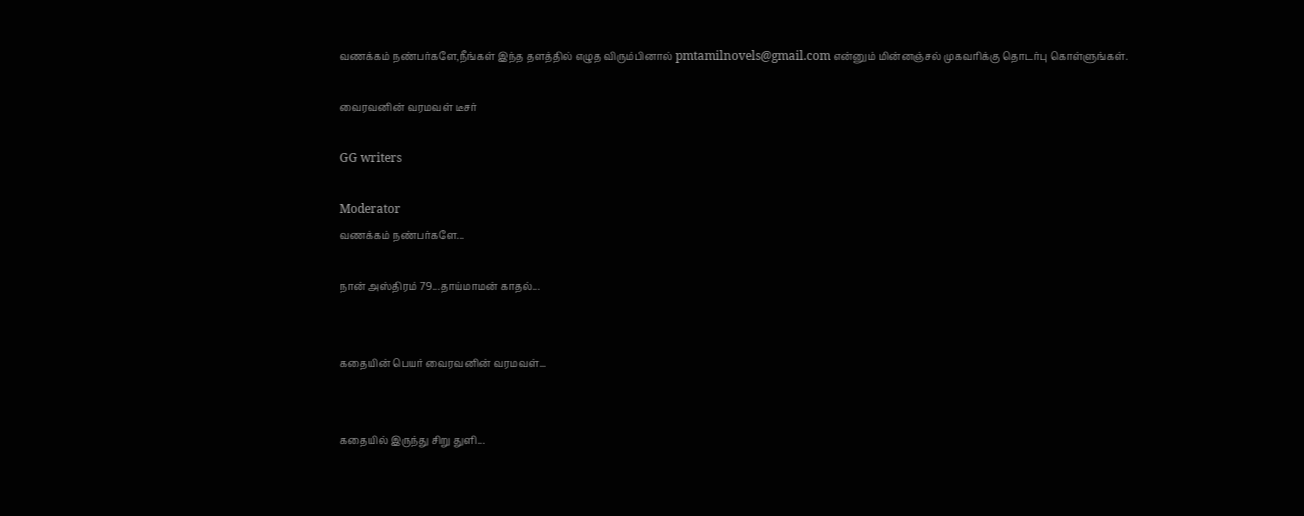வணக்கம் நண்பர்களே,நீங்கள் இந்த தளத்தில் எழுத விரும்பினால் pmtamilnovels@gmail.com என்னும் மின்னஞ்சல் முகவரிக்கு தொடர்பு கொள்ளுங்கள்.

வைரவனின் வரமவள் டீசர்

GG writers

Moderator
வணக்கம் நண்பர்களே...

நான் அஸ்திரம் 79...தாய்மாமன் காதல்...


கதையின் பெயர் வைரவனின் வரமவள்...


கதையில் இருந்து சிறு துளி...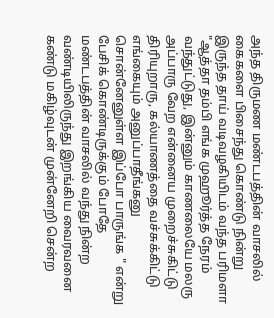அந்த திருமண மண்டபத்தின் வாசலில் கைகளை பிசைந்து கொண்டு நின்று இருந்த தாய் வடிவழகியிடம் வந்த பரிமளா "ஆத்தா தம்பி எங்க முஹூர்த்த நேரம் வந்துட்டுது, இன்னும் காணலையே மலரு அப்பாரு வேற என்னைய முறைச்சுகிட்டு திரியுறாரு, கல்யாணத்தை வச்சுக்கிட்டு எங்கையும் அனுப்பாதீங்கனு சொன்னேனுள்ள இப்போ பாருங்க " என்று பேசிக் கொண்டிருக்கும் போதே மண்டபத்தின் வாசலில் வந்து நின்ற வண்டியிலிருந்து இறங்கிய வைரவனை கண்டு மகிழ்வுடன் முன்னேறி சென்ற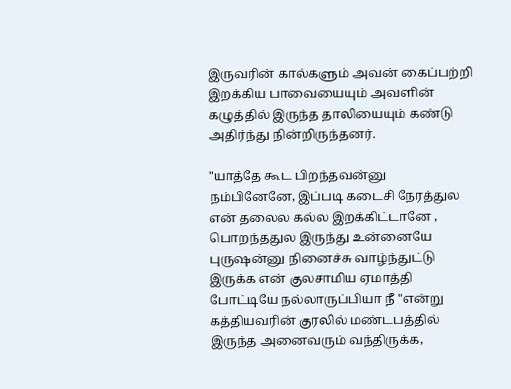இருவரின் கால்களும் அவன் கைப்பற்றி இறக்கிய பாவையையும் அவளின் கழுத்தில் இருந்த தாலியையும் கண்டு அதிர்ந்து நின்றிருந்தனர்.

"யாத்தே கூட பிறந்தவன்னு நம்பினேனே, இப்படி கடைசி நேரத்துல என் தலைல கல்ல இறக்கிட்டானே , பொறந்ததுல இருந்து உன்னையே புருஷன்னு நினைச்சு வாழ்ந்துட்டு இருக்க என் குலசாமிய ஏமாத்தி போட்டியே நல்லாருப்பியா நீ "என்று கத்தியவரின் குரலில் மண்டபத்தில் இருந்த அனைவரும் வந்திருக்க,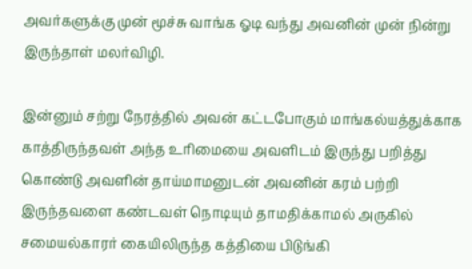அவர்களுக்கு முன் மூச்சு வாங்க ஓடி வந்து அவனின் முன் நின்று இருந்தாள் மலர்விழி.

இன்னும் சற்று நேரத்தில் அவன் கட்டபோகும் மாங்கல்யத்துக்காக காத்திருந்தவள் அந்த உரிமையை அவளிடம் இருந்து பறித்து கொண்டு அவளின் தாய்மாமனுடன் அவனின் கரம் பற்றி இருந்தவளை கண்டவள் நொடியும் தாமதிக்காமல் அருகில் சமையல்காரர் கையிலிருந்த கத்தியை பிடுங்கி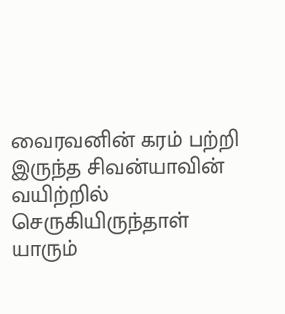வைரவனின் கரம் பற்றி இருந்த சிவன்யாவின் வயிற்றில் செருகியிருந்தாள் யாரும்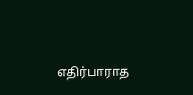எதிர்பாராத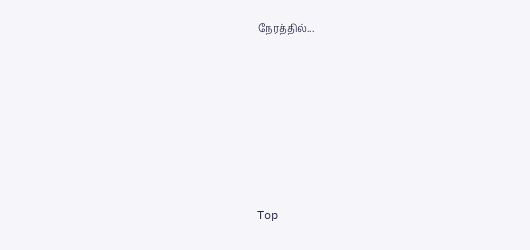நேரத்தில்...







Top